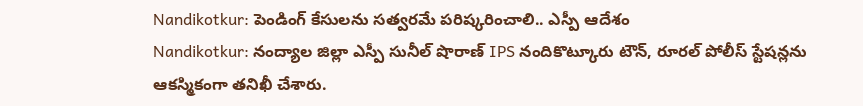Nandikotkur: పెండింగ్ కేసులను సత్వరమే పరిష్కరించాలి.. ఎస్పీ ఆదేశం
Nandikotkur: నంద్యాల జిల్లా ఎస్పీ సునీల్ షొరాణ్ IPS నందికొట్కూరు టౌన్, రూరల్ పోలీస్ స్టేషన్లను ఆకస్మికంగా తనిఖీ చేశారు.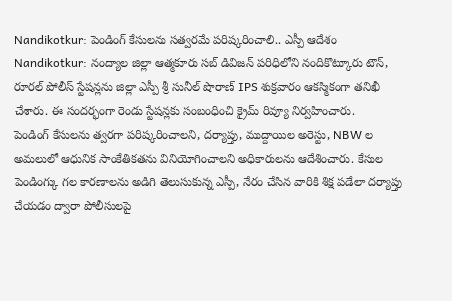Nandikotkur: పెండింగ్ కేసులను సత్వరమే పరిష్కరించాలి.. ఎస్పీ ఆదేశం
Nandikotkur: నంద్యాల జిల్లా ఆత్మకూరు సబ్ డివిజన్ పరిధిలోని నందికొట్కూరు టౌన్, రూరల్ పోలీస్ స్టేషన్లను జిల్లా ఎస్పీ శ్రీ సునీల్ షొరాణ్ IPS శుక్రవారం ఆకస్మికంగా తనిఖీ చేశారు. ఈ సందర్భంగా రెండు స్టేషన్లకు సంబంధించి క్రైమ్ రివ్యూ నిర్వహించారు.
పెండింగ్ కేసులను త్వరగా పరిష్కరించాలని, దర్యాప్తు, ముద్దాయిల అరెస్టు, NBW ల అమలులో ఆధునిక సాంకేతికతను వినియోగించాలని అధికారులను ఆదేశించారు. కేసుల పెండింగ్కు గల కారణాలను అడిగి తెలుసుకున్న ఎస్పీ, నేరం చేసిన వారికి శిక్ష పడేలా దర్యాప్తు చేయడం ద్వారా పోలీసులపై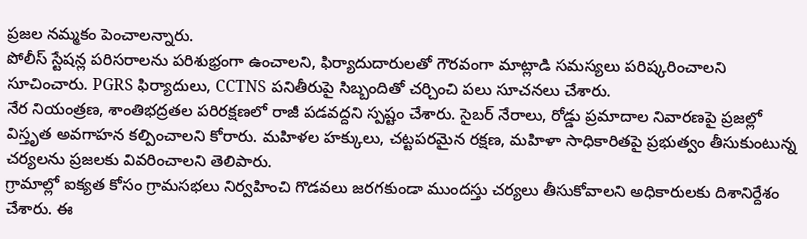ప్రజల నమ్మకం పెంచాలన్నారు.
పోలీస్ స్టేషన్ల పరిసరాలను పరిశుభ్రంగా ఉంచాలని, ఫిర్యాదుదారులతో గౌరవంగా మాట్లాడి సమస్యలు పరిష్కరించాలని సూచించారు. PGRS ఫిర్యాదులు, CCTNS పనితీరుపై సిబ్బందితో చర్చించి పలు సూచనలు చేశారు.
నేర నియంత్రణ, శాంతిభద్రతల పరిరక్షణలో రాజీ పడవద్దని స్పష్టం చేశారు. సైబర్ నేరాలు, రోడ్డు ప్రమాదాల నివారణపై ప్రజల్లో విస్తృత అవగాహన కల్పించాలని కోరారు. మహిళల హక్కులు, చట్టపరమైన రక్షణ, మహిళా సాధికారితపై ప్రభుత్వం తీసుకుంటున్న చర్యలను ప్రజలకు వివరించాలని తెలిపారు.
గ్రామాల్లో ఐక్యత కోసం గ్రామసభలు నిర్వహించి గొడవలు జరగకుండా ముందస్తు చర్యలు తీసుకోవాలని అధికారులకు దిశానిర్దేశం చేశారు. ఈ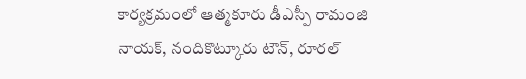కార్యక్రమంలో ఆత్మకూరు డీఎస్పీ రామంజి నాయక్, నందికొట్కూరు టౌన్, రూరల్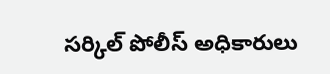సర్కిల్ పోలీస్ అధికారులు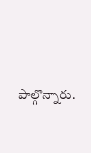పాల్గొన్నారు.